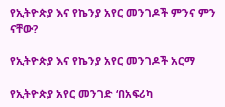የኢትዮጵያ እና የኬንያ አየር መንገዶች ምንና ምን ናቸው?

የኢትዮጵያ እና የኬንያ አየር መንገዶች አርማ

የኢትዮጵያ አየር መንገድ ‘በአፍሪካ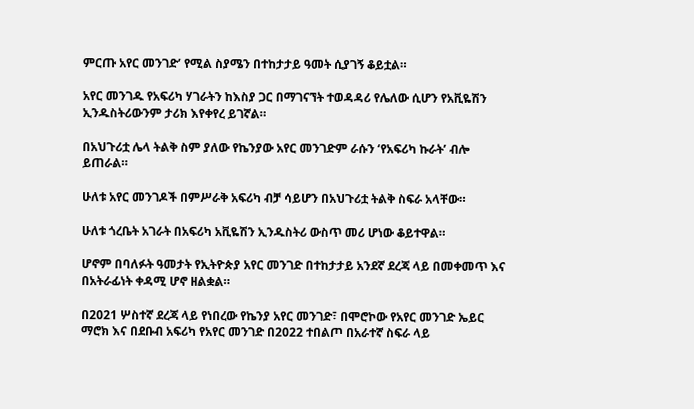ምርጡ አየር መንገድ’ የሚል ስያሜን በተከታታይ ዓመት ሲያገኝ ቆይቷል።

አየር መንገዱ የአፍሪካ ሃገራትን ከእስያ ጋር በማገናኘት ተወዳዳሪ የሌለው ሲሆን የአቪዬሽን ኢንዱስትሪውንም ታሪክ እየቀየረ ይገኛል።

በአህጉሪቷ ሌላ ትልቅ ስም ያለው የኬንያው አየር መንገድም ራሱን ‘የአፍሪካ ኩራት’ ብሎ ይጠራል።

ሁለቱ አየር መንገዶች በምሥራቅ አፍሪካ ብቻ ሳይሆን በአህጉሪቷ ትልቅ ስፍራ አላቸው።

ሁለቱ ጎረቤት አገራት በአፍሪካ አቪዬሽን ኢንዱስትሪ ውስጥ መሪ ሆነው ቆይተዋል።

ሆኖም በባለፉት ዓመታት የኢትዮጵያ አየር መንገድ በተከታታይ አንደኛ ደረጃ ላይ በመቀመጥ እና በአትራፊነት ቀዳሚ ሆኖ ዘልቋል።

በ2021 ሦስተኛ ደረጃ ላይ የነበረው የኬንያ አየር መንገድ፣ በሞሮኮው የአየር መንገድ ኤይር ማሮክ እና በደቡብ አፍሪካ የአየር መንገድ በ2022 ተበልጦ በአራተኛ ስፍራ ላይ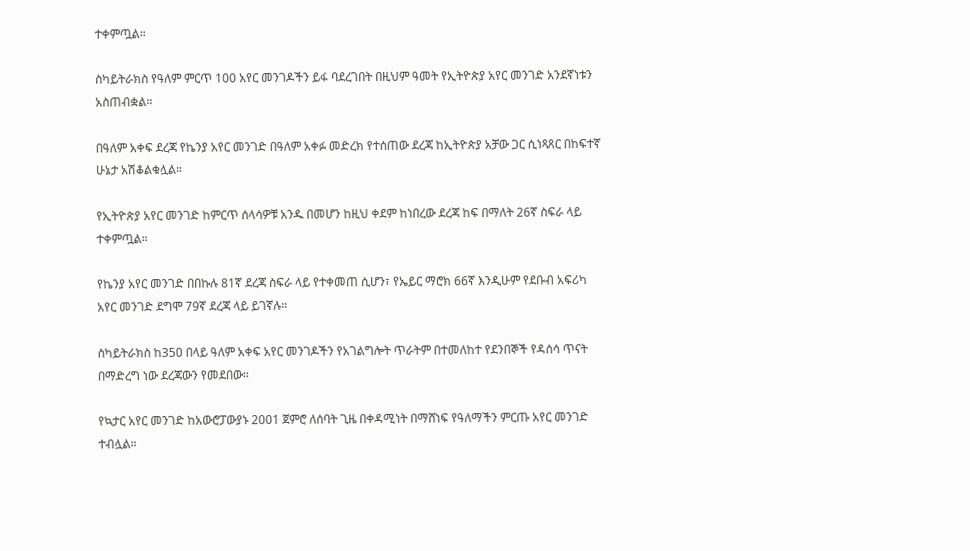ተቀምጧል።

ስካይትራክስ የዓለም ምርጥ 100 አየር መንገዶችን ይፋ ባደረገበት በዚህም ዓመት የኢትዮጵያ አየር መንገድ አንደኛነቱን አስጠብቋል።

በዓለም አቀፍ ደረጃ የኬንያ አየር መንገድ በዓለም አቀፉ መድረክ የተሰጠው ደረጃ ከኢትዮጵያ አቻው ጋር ሲነጻጸር በከፍተኛ ሁኔታ አሽቆልቁሏል።

የኢትዮጵያ አየር መንገድ ከምርጥ ሰላሳዎቹ አንዱ በመሆን ከዚህ ቀደም ከነበረው ደረጃ ከፍ በማለት 26ኛ ስፍራ ላይ ተቀምጧል።

የኬንያ አየር መንገድ በበኩሉ 81ኛ ደረጃ ስፍራ ላይ የተቀመጠ ሲሆን፣ የኤይር ማሮክ 66ኛ እንዲሁም የደቡብ አፍሪካ አየር መንገድ ደግሞ 79ኛ ደረጃ ላይ ይገኛሉ።

ስካይትራክስ ከ350 በላይ ዓለም አቀፍ አየር መንገዶችን የአገልግሎት ጥራትም በተመለከተ የደንበኞች የዳሰሳ ጥናት በማድረግ ነው ደረጃውን የመደበው።

የኳታር አየር መንገድ ከአውሮፓውያኑ 2001 ጀምሮ ለሰባት ጊዜ በቀዳሚነት በማሸነፍ የዓለማችን ምርጡ አየር መንገድ ተብሏል።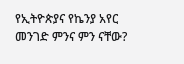የኢትዮጵያና የኬንያ አየር መንገድ ምንና ምን ናቸው?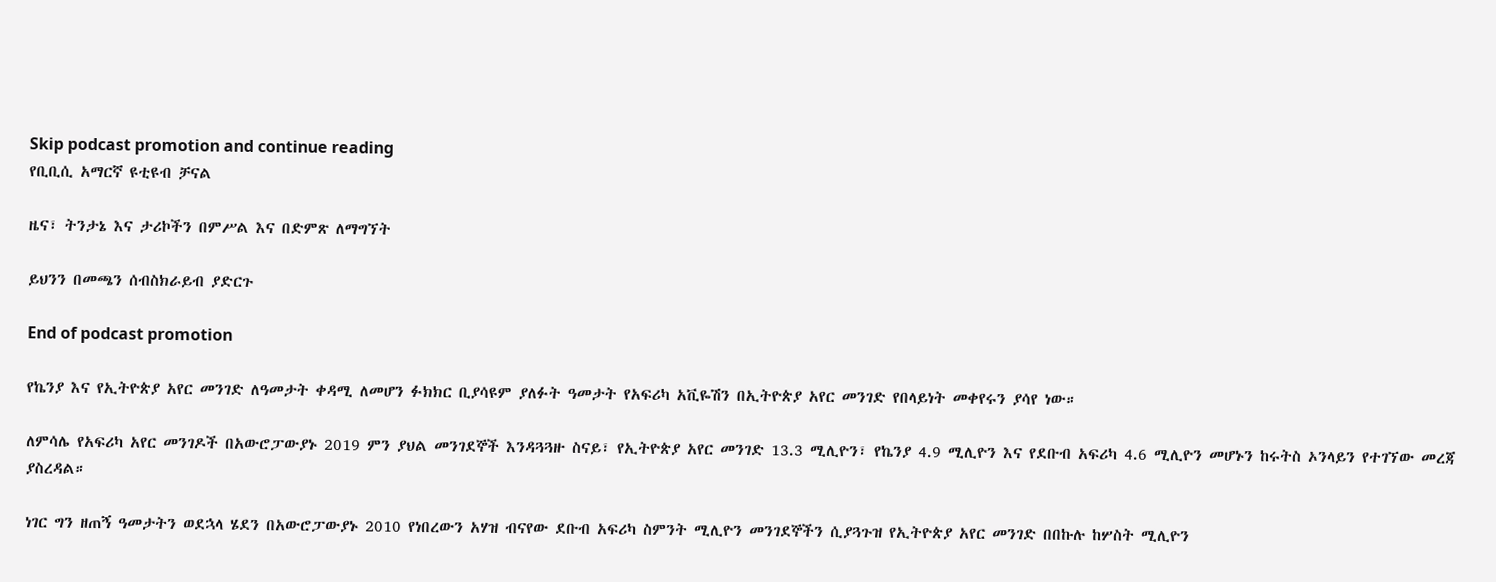Skip podcast promotion and continue reading
የቢቢሲ አማርኛ ዩቲዩብ ቻናል

ዜና፣ ትንታኔ እና ታሪኮችን በምሥል እና በድምጽ ለማግኘት

ይህንን በመጫን ሰብስክራይብ ያድርጉ

End of podcast promotion

የኬንያ እና የኢትዮጵያ አየር መንገድ ለዓመታት ቀዳሚ ለመሆን ፉክክር ቢያሳዩም ያለፉት ዓመታት የአፍሪካ አቪዬሽን በኢትዮጵያ አየር መንገድ የበላይነት መቀየሩን ያሳየ ነው።

ለምሳሌ የአፍሪካ አየር መንገዶች በአውሮፓውያኑ 2019 ምን ያህል መንገደኞች እንዳጓጓዙ ስናይ፣ የኢትዮጵያ አየር መንገድ 13.3 ሚሊዮን፣ የኬንያ 4.9 ሚሊዮን እና የደቡብ አፍሪካ 4.6 ሚሊዮን መሆኑን ከሩትስ ኦንላይን የተገኘው መረጃ ያስረዳል።

ነገር ግን ዘጠኝ ዓመታትን ወደኋላ ሄደን በአውሮፓውያኑ 2010 የነበረውን አሃዝ ብናየው ደቡብ አፍሪካ ስምንት ሚሊዮን መንገደኞችን ሲያጓጉዝ የኢትዮጵያ አየር መንገድ በበኩሉ ከሦስት ሚሊዮን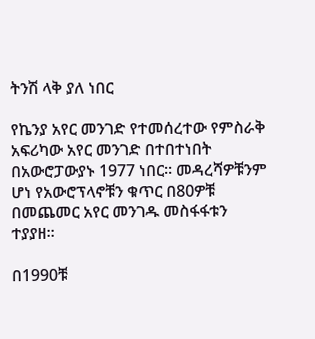ትንሽ ላቅ ያለ ነበር

የኬንያ አየር መንገድ የተመሰረተው የምስራቅ አፍሪካው አየር መንገድ በተበተነበት በአውሮፓውያኑ 1977 ነበር። መዳረሻዎቹንም ሆነ የአውሮፕላኖቹን ቁጥር በ80ዎቹ በመጨመር አየር መንገዱ መስፋፋቱን ተያያዘ።

በ1990ቹ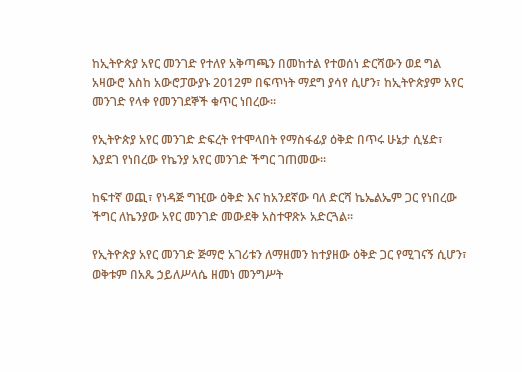ከኢትዮጵያ አየር መንገድ የተለየ አቅጣጫን በመከተል የተወሰነ ድርሻውን ወደ ግል አዛውሮ እስከ አውሮፓውያኑ 2012ም በፍጥነት ማደግ ያሳየ ሲሆን፣ ከኢትዮጵያም አየር መንገድ የላቀ የመንገደኞች ቁጥር ነበረው።

የኢትዮጵያ አየር መንገድ ድፍረት የተሞላበት የማስፋፊያ ዕቅድ በጥሩ ሁኔታ ሲሄድ፣ እያደገ የነበረው የኬንያ አየር መንገድ ችግር ገጠመው።

ከፍተኛ ወጪ፣ የነዳጅ ግዢው ዕቅድ እና ከአንደኛው ባለ ድርሻ ኬኤልኤም ጋር የነበረው ችግር ለኬንያው አየር መንገድ መውደቅ አስተዋጽኦ አድርጓል።

የኢትዮጵያ አየር መንገድ ጅማሮ አገሪቱን ለማዘመን ከተያዘው ዕቅድ ጋር የሚገናኝ ሲሆን፣ ወቅቱም በአጼ ኃይለሥላሴ ዘመነ መንግሥት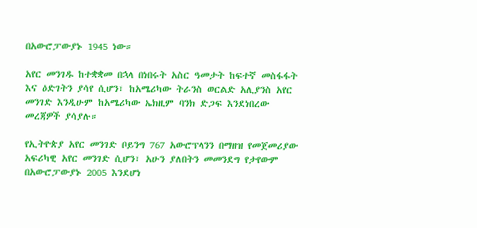በአውሮፓውያኑ 1945 ነው።

አየር መንገዱ ከተቋቋመ በኋላ በነበሩት አስር ዓመታት ከፍተኛ መስፋፋት እና ዕድገትን ያሳየ ሲሆን፣ ከአሜሪካው ትራንስ ወርልድ አሊያንስ አየር መንገድ እንዲሁም ከአሜሪካው ኤክዚም ባንክ ድጋፍ እንደነበረው መረጃዎች ያሳያሉ።

የኢትዮጵያ አየር መንገድ ቦይንግ 767 አውሮፕላንን በማዘዝ የመጀመሪያው አፍሪካዊ አየር መንገድ ሲሆን፣ አሁን ያለበትን መመንደግ የታየውም በአውሮፓውያኑ 2005 እንደሆነ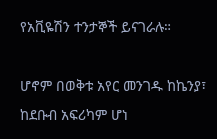የአቪዬሽን ተንታኞች ይናገራሉ።

ሆኖም በወቅቱ አየር መንገዱ ከኬንያ፣ ከደቡብ አፍሪካም ሆነ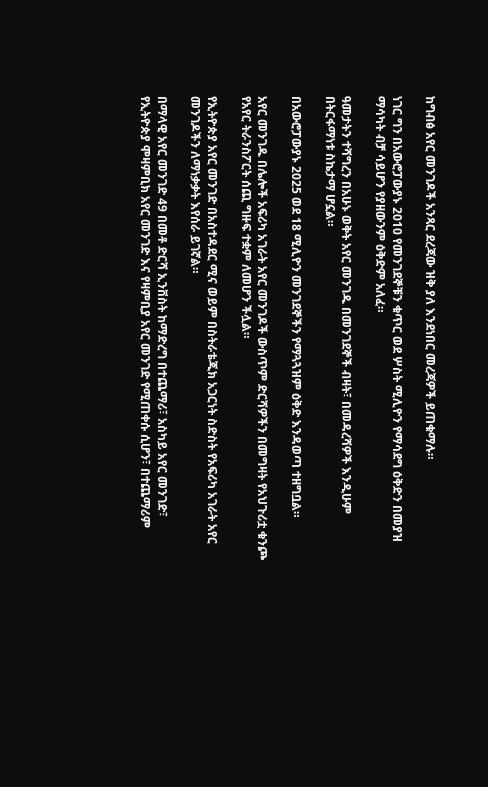ከግብፅ አየር መንገዶች አንጻር ደረጃው ዝቅ ያለ እንደነበር መረጃዎች ይጠቁማሉ።

ነገር ግን በአውሮፓውያኑ 2010 የመንገደኞቹን ቁጥር ወደ ሦስት ሚሊዮን የማሳደግ ዕቅድን በመያዝ ማሳካት ብቻ ሳይሆን የያዘውንም ዕቅድም አለፈ።

ዓመታትን ተሻግረን በአሁኑ ወቅት አየር መንገዱ በመንገደኞች ብዛት፣ በመዳረሻዎች እንዲሁም በትርፋማነቱ ስኬታማ ሆኗል።

በአውሮፓውያኑ 2025 ወደ 18 ሚሊዮን መንገደኞችን የማጓጓዝም ዕቅድ እንዳወጣ ተዘግቧል።

አየር መንገዱ በሌሎች አፍሪካ አገራት አየር መንገዶች ውስጥም ድርሻዎችን በመግዛት የአህጉሪቷ ቁንጮ የአየር ትራንስፖርት ሰጪ ግዙፍ ተቋም ለመሆን ችሏል።

የኢትዮጵያ አየር መንገድ በአስተዳደር ሚና ወይም በስትራቴጂክ አጋርነት ስድስት የአፍሪካ አገራት አየር መንገዶችን ለማነቃቃት እየሰራ ይገኛል።

በማላዊ አየር መንገድ 49 በመቶ ድርሻ ኢንቨስት ከማድረግ በተጨማሪ፣ አስካይ አየር መንገድ፣ የኢትዮጵያ ሞዛምቢክ አየር መንገድ እና የዛምቢያ አየር መንገድ የሚጠቀሱ ሲሆን፣ በተጨማሪም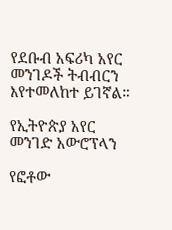የደቡብ አፍሪካ አየር መንገዶች ትብብርን እየተመለከተ ይገኛል።

የኢትዮጵያ አየር መንገድ አውሮፕላን

የፎቶው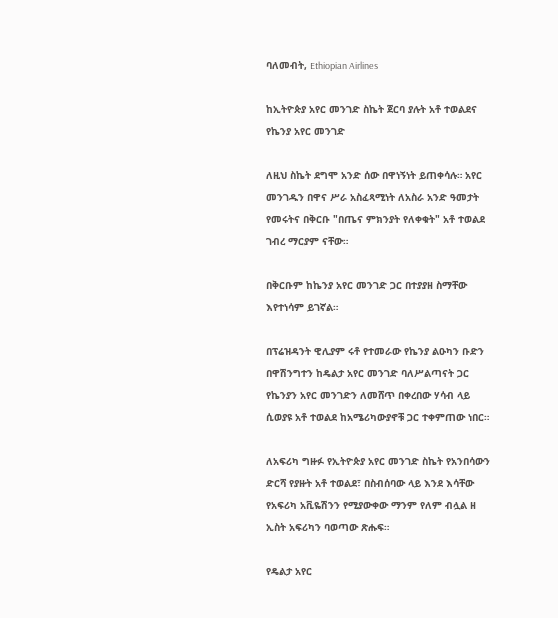ባለመብት, Ethiopian Airlines

ከኢትዮጵያ አየር መንገድ ስኬት ጀርባ ያሉት አቶ ተወልደና የኬንያ አየር መንገድ

ለዚህ ስኬት ደግሞ አንድ ሰው በዋነኝነት ይጠቀሳሉ። አየር መንገዱን በዋና ሥራ አስፈጻሚነት ለአስራ አንድ ዓመታት የመሩትና በቅርቡ "በጤና ምክንያት የለቀቁት" አቶ ተወልደ ገብረ ማርያም ናቸው።

በቅርቡም ከኬንያ አየር መንገድ ጋር በተያያዘ ስማቸው እየተነሳም ይገኛል።

በፕሬዝዳንት ዊሊያም ሩቶ የተመራው የኬንያ ልዑካን ቡድን በዋሽንግተን ከዴልታ አየር መንገድ ባለሥልጣናት ጋር የኬንያን አየር መንገድን ለመሸጥ በቀረበው ሃሳብ ላይ ሲወያዩ አቶ ተወልደ ከአሜሪካውያኖቹ ጋር ተቀምጠው ነበር።

ለአፍሪካ ግዙፉ የኢትዮጵያ አየር መንገድ ስኬት የአንበሳውን ድርሻ የያዙት አቶ ተወልደ፣ በስብሰባው ላይ እንደ እሳቸው የአፍሪካ አቪዬሽንን የሚያውቀው ማንም የለም ብሏል ዘ ኢስት አፍሪካን ባወጣው ጽሑፍ።

የዴልታ አየር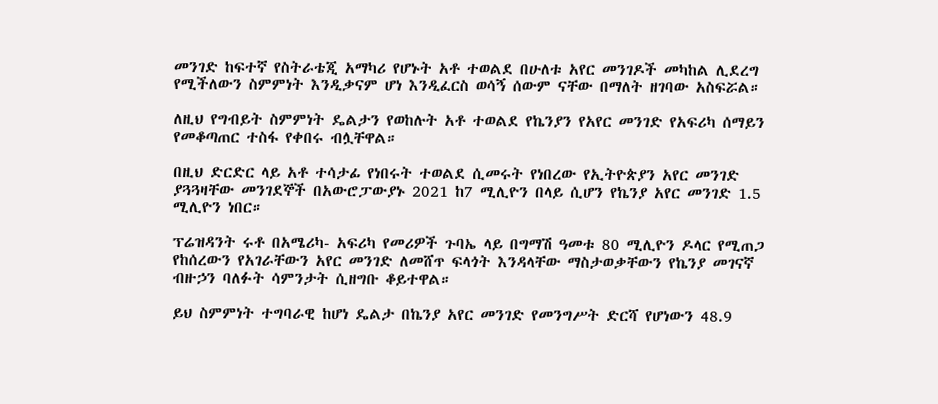መንገድ ከፍተኛ የስትራቴጂ አማካሪ የሆኑት አቶ ተወልደ በሁለቱ አየር መንገዶች መካከል ሊደረግ የሚችለውን ስምምነት እንዲቃናም ሆነ እንዲፈርስ ወሳኝ ሰውም ናቸው በማለት ዘገባው አስፍሯል።

ለዚህ የግብይት ስምምነት ዴልታን የወከሉት አቶ ተወልደ የኬንያን የአየር መንገድ የአፍሪካ ሰማይን የመቆጣጠር ተስፋ የቀበሩ ብሏቸዋል።

በዚህ ድርድር ላይ አቶ ተሳታፊ የነበሩት ተወልደ ሲመሩት የነበረው የኢትዮጵያን አየር መንገድ ያጓጓዛቸው መንገደኞች በአውሮፓውያኑ 2021 ከ7 ሚሊዮን በላይ ሲሆን የኬንያ አየር መንገድ 1.5 ሚሊዮን ነበር።

ፕሬዝዳንት ሩቶ በአሜሪካ- አፍሪካ የመሪዎች ጉባኤ ላይ በግማሽ ዓመቱ 80 ሚሊዮን ዶላር የሚጠጋ የከሰረውን የአገራቸውን አየር መንገድ ለመሸጥ ፍላጎት እንዳላቸው ማስታወቃቸውን የኬንያ መገናኛ ብዙኃን ባለፉት ሳምንታት ሲዘግቡ ቆይተዋል።

ይህ ስምምነት ተግባራዊ ከሆነ ዴልታ በኬንያ አየር መንገድ የመንግሥት ድርሻ የሆነውን 48.9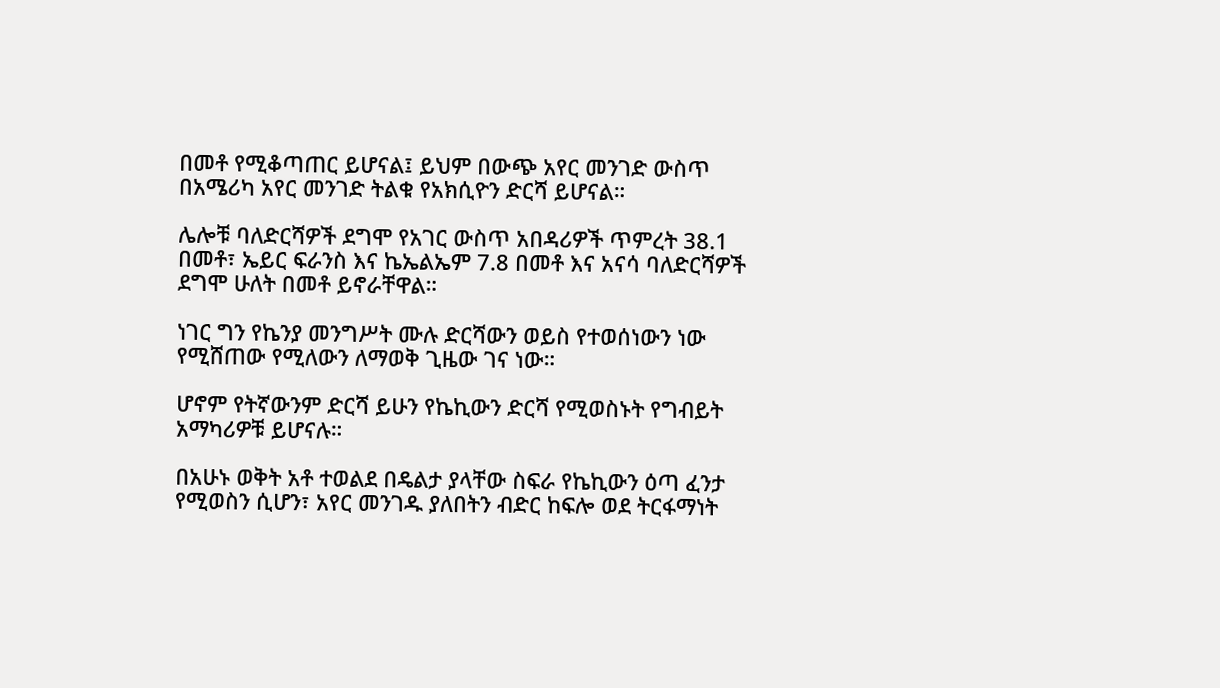በመቶ የሚቆጣጠር ይሆናል፤ ይህም በውጭ አየር መንገድ ውስጥ በአሜሪካ አየር መንገድ ትልቁ የአክሲዮን ድርሻ ይሆናል።

ሌሎቹ ባለድርሻዎች ደግሞ የአገር ውስጥ አበዳሪዎች ጥምረት 38.1 በመቶ፣ ኤይር ፍራንስ እና ኬኤልኤም 7.8 በመቶ እና አናሳ ባለድርሻዎች ደግሞ ሁለት በመቶ ይኖራቸዋል።

ነገር ግን የኬንያ መንግሥት ሙሉ ድርሻውን ወይስ የተወሰነውን ነው የሚሸጠው የሚለውን ለማወቅ ጊዜው ገና ነው።

ሆኖም የትኛውንም ድርሻ ይሁን የኬኪውን ድርሻ የሚወስኑት የግብይት አማካሪዎቹ ይሆናሉ።

በአሁኑ ወቅት አቶ ተወልደ በዴልታ ያላቸው ስፍራ የኬኪውን ዕጣ ፈንታ የሚወስን ሲሆን፣ አየር መንገዱ ያለበትን ብድር ከፍሎ ወደ ትርፋማነት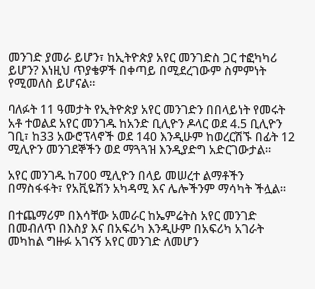መንገድ ያመራ ይሆን፣ ከኢትዮጵያ አየር መንገድስ ጋር ተፎካካሪ ይሆን? እነዚህ ጥያቄዎች በቀጣይ በሚደረገውም ስምምነት የሚመለስ ይሆናል።

ባለፉት 11 ዓመታት የኢትዮጵያ አየር መንገድን በበላይነት የመሩት አቶ ተወልደ አየር መንገዱ ከአንድ ቢሊዮን ዶላር ወደ 4.5 ቢሊዮን ገቢ፣ ከ33 አውሮፕላኖች ወደ 140 እንዲሁም ከወረርሽኙ በፊት 12 ሚሊዮን መንገደኞችን ወደ ማጓጓዝ እንዲያድግ አድርገውታል።

አየር መንገዱ ከ700 ሚሊዮን በላይ መሠረተ ልማቶችን በማስፋፋት፣ የአቪዬሽን አካዳሚ እና ሌሎችንም ማሳካት ችሏል።

በተጨማሪም በእሳቸው አመራር ከኤምሬትስ አየር መንገድ በመብለጥ በእስያ እና በአፍሪካ እንዲሁም በአፍሪካ አገራት መካከል ግዙፉ አገናኝ አየር መንገድ ለመሆን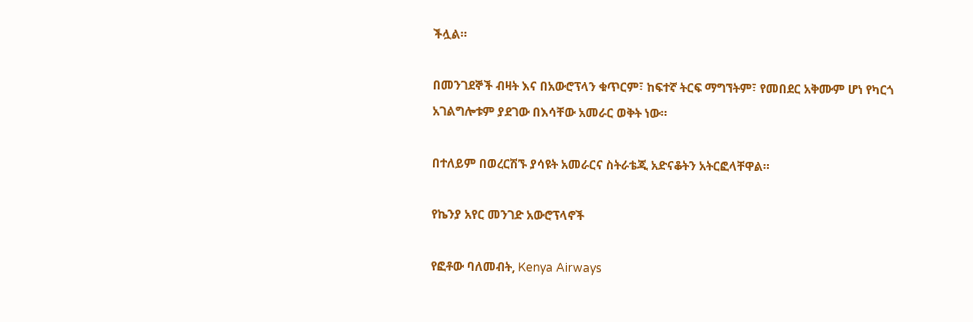ችሏል።

በመንገደኞች ብዛት እና በአውሮፕላን ቁጥርም፣ ከፍተኛ ትርፍ ማግኘትም፣ የመበደር አቅሙም ሆነ የካርጎ አገልግሎቱም ያደገው በእሳቸው አመራር ወቅት ነው።

በተለይም በወረርሽኙ ያሳዩት አመራርና ስትራቴጂ አድናቆትን አትርፎላቸዋል።

የኬንያ አየር መንገድ አውሮፕላኖች

የፎቶው ባለመብት, Kenya Airways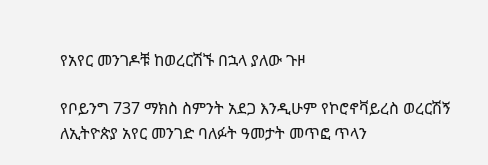የአየር መንገዶቹ ከወረርሽኙ በኋላ ያለው ጉዞ

የቦይንግ 737 ማክስ ስምንት አደጋ እንዲሁም የኮሮኖቫይረስ ወረርሽኝ ለኢትዮጵያ አየር መንገድ ባለፉት ዓመታት መጥፎ ጥላን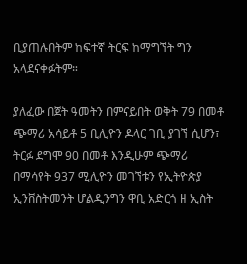ቢያጠሉበትም ከፍተኛ ትርፍ ከማግኘት ግን አላደናቀፉትም።

ያለፈው በጀት ዓመትን በምናይበት ወቅት 79 በመቶ ጭማሪ አሳይቶ 5 ቢሊዮን ዶላር ገቢ ያገኘ ሲሆን፣ ትርፉ ደግሞ 90 በመቶ እንዲሁም ጭማሪ በማሳየት 937 ሚሊዮን መገኘቱን የኢትዮጵያ ኢንቨስትመንት ሆልዲንግን ዋቢ አድርጎ ዘ ኢስት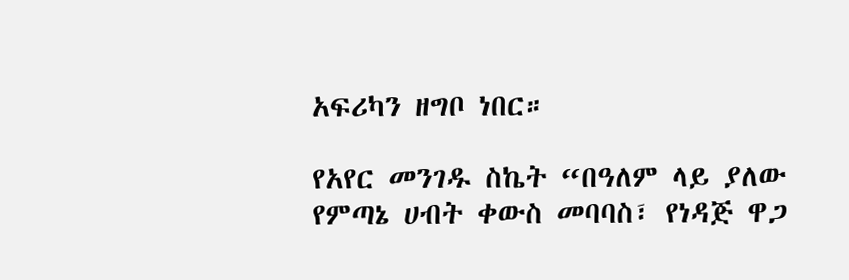አፍሪካን ዘግቦ ነበር።

የአየር መንገዱ ስኬት “በዓለም ላይ ያለው የምጣኔ ሀብት ቀውስ መባባስ፣ የነዳጅ ዋጋ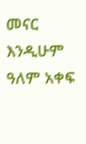መናር እንዲሁም ዓለም አቀፍ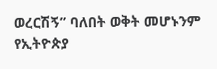ወረርሽኝ” ባለበት ወቅት መሆኑንም የኢትዮጵያ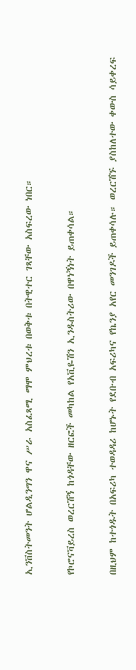ኢንቨስትመንት ሆልዲንግን ዋና ሥራ አስፈጻሚ ማሞ ምህረቱ በወቅቱ በትዊተር ገጻቸው አስፍረው ነበር።

የኮሮናቫይረስ ወረርሽኝ ከጎዳቸው ዘርፎች መካከል የአቪዬሽን ኢንዱስትሪው በዋነኝነት ይጠቀሳል።

በዚህም ከተጎዱት በአፍሪካ ተወዳዳሪ ከሆኑት የደቡብ አፍሪካና የኬንያ አየር መንገዶች ይጠቀሳሉ። ወረርሽኙ ያስከለተው ቀውስ ሳይቀረፍ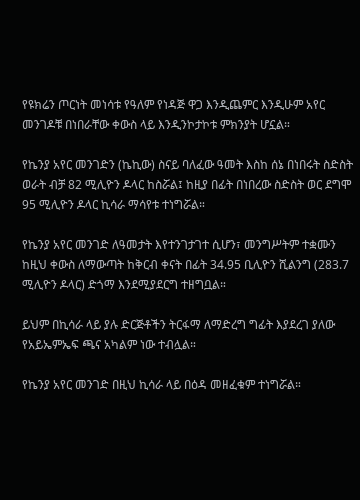የዩክሬን ጦርነት መነሳቱ የዓለም የነዳጅ ዋጋ እንዲጨምር እንዲሁም አየር መንገዶቹ በነበራቸው ቀውስ ላይ እንዲንኮታኮቱ ምክንያት ሆኗል።

የኬንያ አየር መንገድን (ኬኪው) ስናይ ባለፈው ዓመት እስከ ሰኔ በነበሩት ስድስት ወራት ብቻ 82 ሚሊዮን ዶላር ከስሯል፤ ከዚያ በፊት በነበረው ስድስት ወር ደግሞ 95 ሚሊዮን ዶላር ኪሳራ ማሳየቱ ተነግሯል።

የኬንያ አየር መንገድ ለዓመታት እየተንገታገተ ሲሆን፣ መንግሥትም ተቋሙን ከዚህ ቀውስ ለማውጣት ከቅርብ ቀናት በፊት 34.95 ቢሊዮን ሺልንግ (283.7 ሚሊዮን ዶላር) ድጎማ እንደሚያደርግ ተዘግቧል።

ይህም በኪሳራ ላይ ያሉ ድርጅቶችን ትርፋማ ለማድረግ ግፊት እያደረገ ያለው የአይኤምኤፍ ጫና አካልም ነው ተብሏል።

የኬንያ አየር መንገድ በዚህ ኪሳራ ላይ በዕዳ መዘፈቁም ተነግሯል።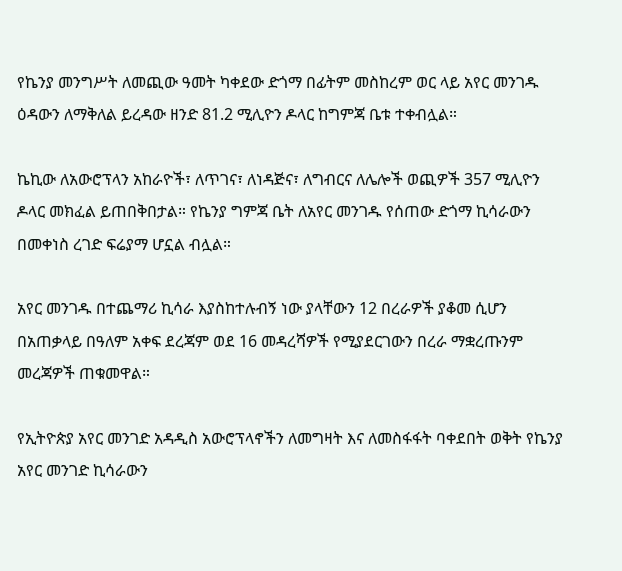የኬንያ መንግሥት ለመጪው ዓመት ካቀደው ድጎማ በፊትም መስከረም ወር ላይ አየር መንገዱ ዕዳውን ለማቅለል ይረዳው ዘንድ 81.2 ሚሊዮን ዶላር ከግምጃ ቤቱ ተቀብሏል።

ኬኪው ለአውሮፕላን አከራዮች፣ ለጥገና፣ ለነዳጅና፣ ለግብርና ለሌሎች ወጪዎች 357 ሚሊዮን ዶላር መክፈል ይጠበቅበታል። የኬንያ ግምጃ ቤት ለአየር መንገዱ የሰጠው ድጎማ ኪሳራውን በመቀነስ ረገድ ፍሬያማ ሆኗል ብሏል።

አየር መንገዱ በተጨማሪ ኪሳራ እያስከተሉብኝ ነው ያላቸውን 12 በረራዎች ያቆመ ሲሆን በአጠቃላይ በዓለም አቀፍ ደረጃም ወደ 16 መዳረሻዎች የሚያደርገውን በረራ ማቋረጡንም መረጃዎች ጠቁመዋል።

የኢትዮጵያ አየር መንገድ አዳዲስ አውሮፕላኖችን ለመግዛት እና ለመስፋፋት ባቀደበት ወቅት የኬንያ አየር መንገድ ኪሳራውን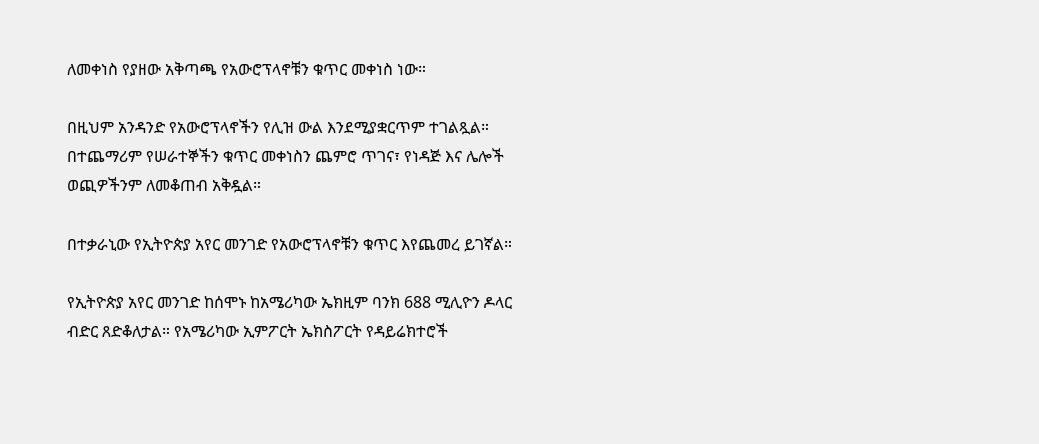ለመቀነስ የያዘው አቅጣጫ የአውሮፕላኖቹን ቁጥር መቀነስ ነው።

በዚህም አንዳንድ የአውሮፕላኖችን የሊዝ ውል እንደሚያቋርጥም ተገልጿል። በተጨማሪም የሠራተኞችን ቁጥር መቀነስን ጨምሮ ጥገና፣ የነዳጅ እና ሌሎች ወጪዎችንም ለመቆጠብ አቅዷል።

በተቃራኒው የኢትዮጵያ አየር መንገድ የአውሮፕላኖቹን ቁጥር እየጨመረ ይገኛል።

የኢትዮጵያ አየር መንገድ ከሰሞኑ ከአሜሪካው ኤክዚም ባንክ 688 ሚሊዮን ዶላር ብድር ጸድቆለታል። የአሜሪካው ኢምፖርት ኤክስፖርት የዳይሬክተሮች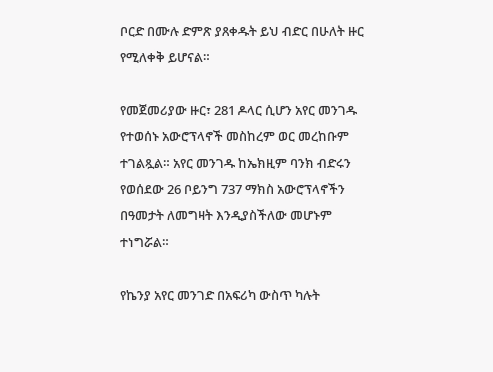ቦርድ በሙሉ ድምጽ ያጸቀዱት ይህ ብድር በሁለት ዙር የሚለቀቅ ይሆናል።

የመጀመሪያው ዙር፣ 281 ዶላር ሲሆን አየር መንገዱ የተወሰኑ አውሮፕላኖች መስከረም ወር መረከቡም ተገልጿል። አየር መንገዱ ከኤክዚም ባንክ ብድሩን የወሰደው 26 ቦይንግ 737 ማክስ አውሮፕላኖችን በዓመታት ለመግዛት እንዲያስችለው መሆኑም ተነግሯል።

የኬንያ አየር መንገድ በአፍሪካ ውስጥ ካሉት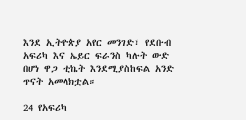እንደ ኢትዮጵያ አየር መንገድ፣ የደቡብ አፍሪካ እና ኤይር ፍራንስ ካሉት ውድ በሆነ ዋጋ ቲኬት እንደሚያስከፍል አንድ ጥናት አመላክቷል።

24 የአፍሪካ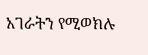አገራትን የሚወክሉ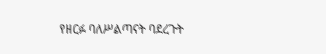የዘርፉ ባለሥልጣናት ባደረጉት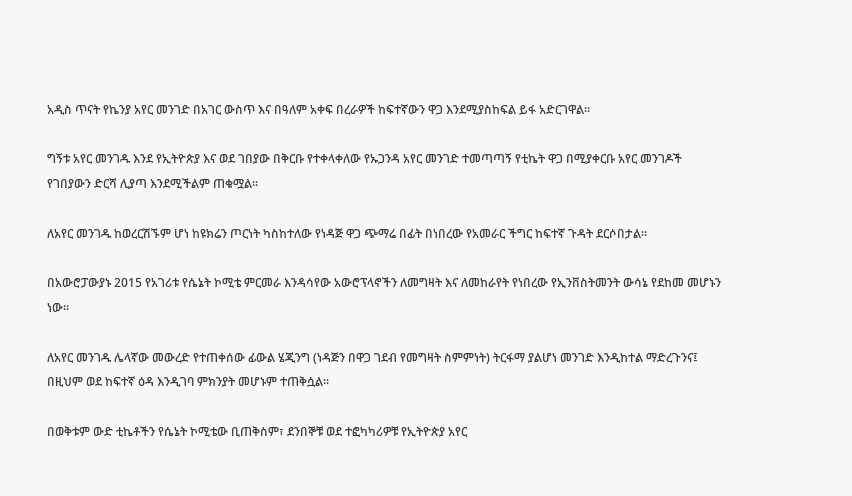አዲስ ጥናት የኬንያ አየር መንገድ በአገር ውስጥ እና በዓለም አቀፍ በረራዎች ከፍተኛውን ዋጋ እንደሚያስከፍል ይፋ አድርገዋል።

ግኝቱ አየር መንገዱ እንደ የኢትዮጵያ እና ወደ ገበያው በቅርቡ የተቀላቀለው የኡጋንዳ አየር መንገድ ተመጣጣኝ የቲኬት ዋጋ በሚያቀርቡ አየር መንገዶች የገበያውን ድርሻ ሊያጣ እንደሚችልም ጠቁሟል።

ለአየር መንገዱ ከወረርሽኙም ሆነ ከዩክሬን ጦርነት ካስከተለው የነዳጅ ዋጋ ጭማሬ በፊት በነበረው የአመራር ችግር ከፍተኛ ጉዳት ደርሶበታል።

በአውሮፓውያኑ 2015 የአገሪቱ የሴኔት ኮሚቴ ምርመራ እንዳሳየው አውሮፕላኖችን ለመግዛት እና ለመከራየት የነበረው የኢንቨስትመንት ውሳኔ የደከመ መሆኑን ነው።

ለአየር መንገዱ ሌላኛው መውረድ የተጠቀሰው ፊውል ሄጂንግ (ነዳጅን በዋጋ ገደብ የመግዛት ስምምነት) ትርፋማ ያልሆነ መንገድ እንዲከተል ማድረጉንና፤ በዚህም ወደ ከፍተኛ ዕዳ እንዲገባ ምክንያት መሆኑም ተጠቅሷል።

በወቅቱም ውድ ቲኬቶችን የሴኔት ኮሚቴው ቢጠቅስም፣ ደንበኞቹ ወደ ተፎካካሪዎቹ የኢትዮጵያ አየር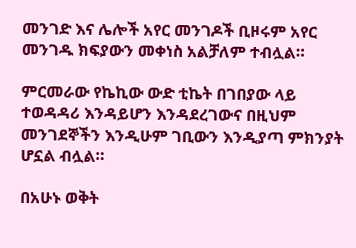መንገድ እና ሌሎች አየር መንገዶች ቢዞሩም አየር መንገዱ ክፍያውን መቀነስ አልቻለም ተብሏል።

ምርመራው የኬኪው ውድ ቲኬት በገበያው ላይ ተወዳዳሪ እንዳይሆን እንዳደረገውና በዚህም መንገደኞችን እንዲሁም ገቢውን እንዲያጣ ምክንያት ሆኗል ብሏል።

በአሁኑ ወቅት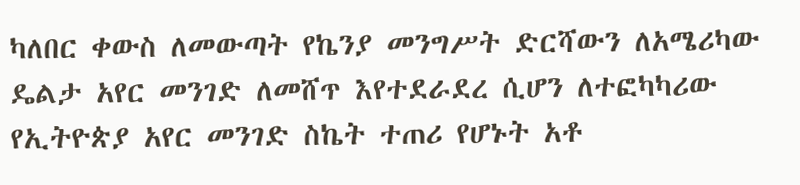ካለበር ቀውስ ለመውጣት የኬንያ መንግሥት ድርሻውን ለአሜሪካው ዴልታ አየር መንገድ ለመሸጥ እየተደራደረ ሲሆን ለተፎካካሪው የኢትዮጵያ አየር መንገድ ስኬት ተጠሪ የሆኑት አቶ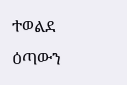ተወልደ ዕጣውን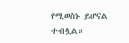የሚወስኑ ይሆናል ተብሏል።